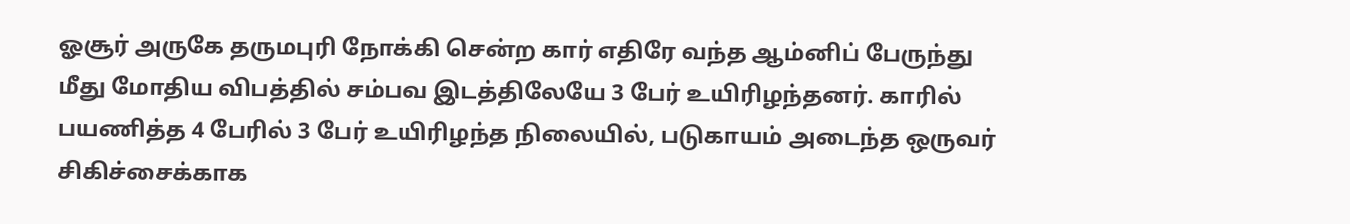ஓசூர் அருகே தருமபுரி நோக்கி சென்ற கார் எதிரே வந்த ஆம்னிப் பேருந்து மீது மோதிய விபத்தில் சம்பவ இடத்திலேயே 3 பேர் உயிரிழந்தனர். காரில் பயணித்த 4 பேரில் 3 பேர் உயிரிழந்த நிலையில், படுகாயம் அடைந்த ஒருவர் சிகிச்சைக்காக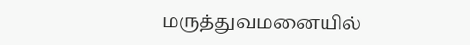மருத்துவமனையில்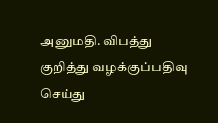அனுமதி. விபத்து குறித்து வழக்குப்பதிவு செய்து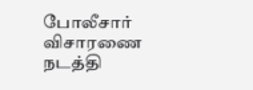போலீசார் விசாரணை நடத்தி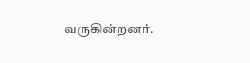வருகின்றனர்.